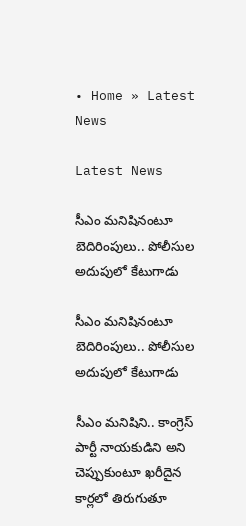• Home » Latest News

Latest News

సీఎం మనిషినంటూ బెదిరింపులు.. పోలీసుల అదుపులో కేటుగాడు

సీఎం మనిషినంటూ బెదిరింపులు.. పోలీసుల అదుపులో కేటుగాడు

సీఎం మనిషిని.. కాంగ్రెస్ పార్టీ నాయకుడిని అని చెప్పుకుంటూ ఖరీదైన కార్లలో తిరుగుతూ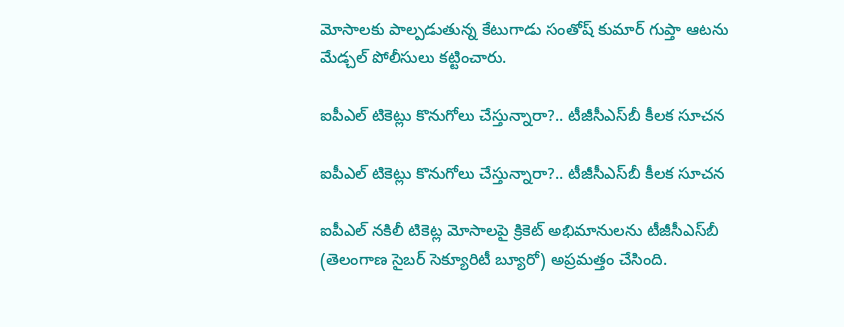మోసాలకు పాల్పడుతున్న కేటుగాడు సంతోష్ కుమార్ గుప్తా ఆటను మేడ్చల్ పోలీసులు కట్టించారు.

ఐపీఎల్ టికెట్లు కొనుగోలు చేస్తున్నారా?.. టీజీసీఎస్‌బీ కీలక సూచన

ఐపీఎల్ టికెట్లు కొనుగోలు చేస్తున్నారా?.. టీజీసీఎస్‌బీ కీలక సూచన

ఐపీఎల్ నకిలీ టికెట్ల మోసాలపై క్రికెట్ అభిమానులను టీజీసీఎస్‌బీ (తెలంగాణ సైబర్ సెక్యూరిటీ బ్యూరో) అప్రమత్తం చేసింది.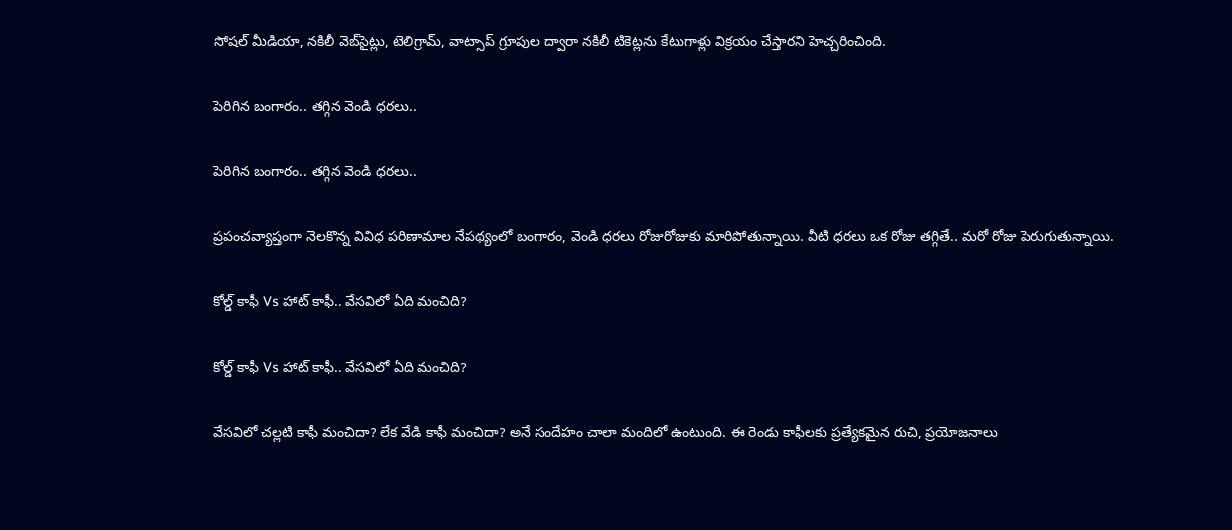సోషల్ మీడియా, నకిలీ వెబ్‌సైట్లు, టెలిగ్రామ్, వాట్సాప్ గ్రూపుల ద్వారా నకిలీ టికెట్లను కేటుగాళ్లు విక్రయం చేస్తారని హెచ్చరించింది.

పెరిగిన బంగారం.. తగ్గిన వెండి ధరలు..

పెరిగిన బంగారం.. తగ్గిన వెండి ధరలు..

ప్రపంచవ్యాప్తంగా నెలకొన్న వివిధ పరిణామాల నేపథ్యంలో బంగారం, వెండి ధరలు రోజురోజుకు మారిపోతున్నాయి. వీటి ధరలు ఒక రోజు తగ్గితే.. మరో రోజు పెరుగుతున్నాయి.

కోల్డ్ కాఫీ Vs హాట్ కాఫీ.. వేసవిలో ఏది మంచిది?

కోల్డ్ కాఫీ Vs హాట్ కాఫీ.. వేసవిలో ఏది మంచిది?

వేసవిలో చల్లటి కాఫీ మంచిదా? లేక వేడి కాఫీ మంచిదా? అనే సందేహం చాలా మందిలో ఉంటుంది. ఈ రెండు కాఫీలకు ప్రత్యేకమైన రుచి, ప్రయోజనాలు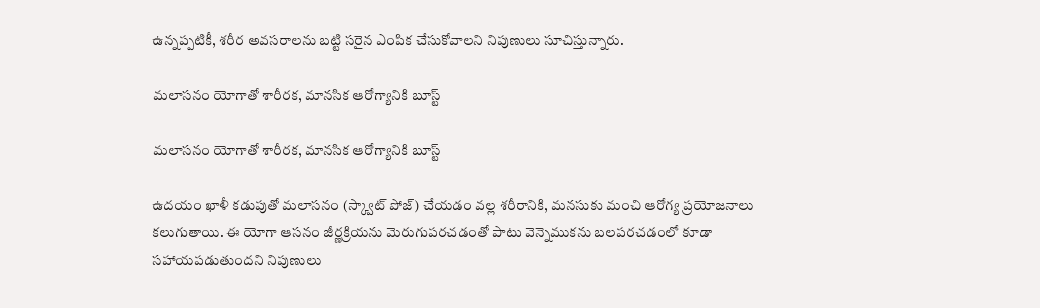ఉన్నప్పటికీ, శరీర అవసరాలను బట్టి సరైన ఎంపిక చేసుకోవాలని నిపుణులు సూచిస్తున్నారు.

మలాసనం యోగాతో శారీరక, మానసిక ఆరోగ్యానికి బూస్ట్

మలాసనం యోగాతో శారీరక, మానసిక ఆరోగ్యానికి బూస్ట్

ఉదయం ఖాళీ కడుపుతో మలాసనం (స్క్వాట్ పోజ్) చేయడం వల్ల శరీరానికి, మనసుకు మంచి ఆరోగ్య ప్రయోజనాలు కలుగుతాయి. ఈ యోగా ఆసనం జీర్ణక్రియను మెరుగుపరచడంతో పాటు వెన్నెముకను బలపరచడంలో కూడా సహాయపడుతుందని నిపుణులు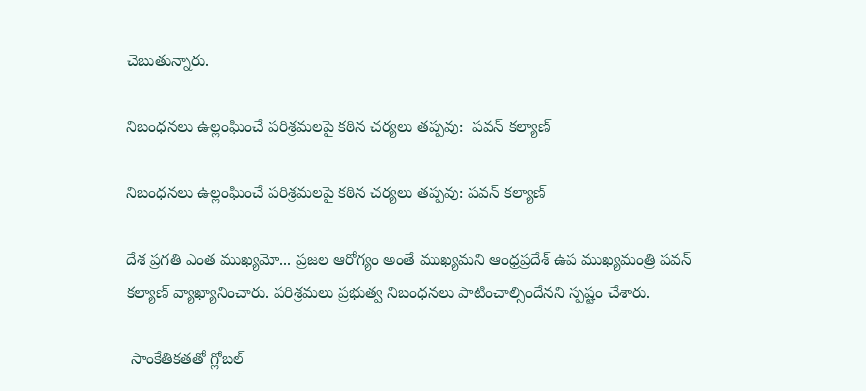చెబుతున్నారు.

నిబంధనలు ఉల్లంఘించే పరిశ్రమలపై కఠిన చర్యలు తప్పవు:  పవన్ కల్యాణ్

నిబంధనలు ఉల్లంఘించే పరిశ్రమలపై కఠిన చర్యలు తప్పవు: పవన్ కల్యాణ్

దేశ ప్రగతి ఎంత ముఖ్యమో... ప్రజల ఆరోగ్యం అంతే ముఖ్యమని ఆంధ్రప్రదేశ్ ఉప ముఖ్యమంత్రి పవన్ కల్యాణ్ వ్యాఖ్యానించారు. పరిశ్రమలు ప్రభుత్వ నిబంధనలు పాటించాల్సిందేనని స్పష్టం చేశారు.

 సాంకేతికతతో గ్లోబల్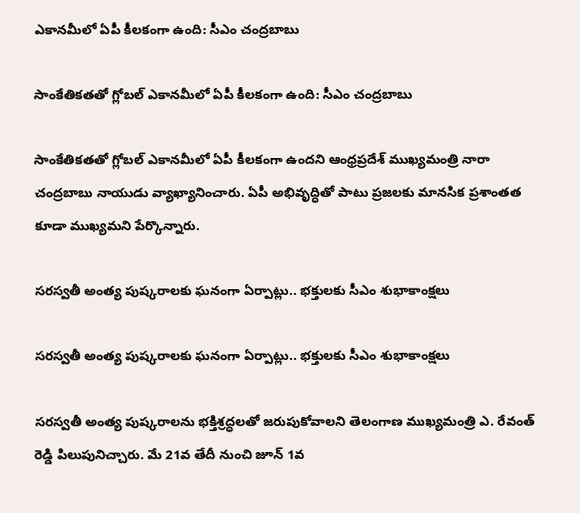ఎకానమీలో ఏపీ కీలకంగా ఉంది: సీఎం చంద్రబాబు

సాంకేతికతతో గ్లోబల్ ఎకానమీలో ఏపీ కీలకంగా ఉంది: సీఎం చంద్రబాబు

సాంకేతికతతో గ్లోబల్ ఎకానమీలో ఏపీ కీలకంగా ఉందని ఆంధ్రప్రదేశ్ ముఖ్యమంత్రి నారా చంద్రబాబు నాయుడు వ్యాఖ్యానించారు. ఏపీ అభివృద్ధితో పాటు ప్రజలకు మానసిక ప్రశాంతత కూడా ముఖ్యమని పేర్కొన్నారు.

సరస్వతీ అంత్య పుష్కరాలకు ఘనంగా ఏర్పాట్లు.. భక్తులకు సీఎం శుభాకాంక్షలు

సరస్వతీ అంత్య పుష్కరాలకు ఘనంగా ఏర్పాట్లు.. భక్తులకు సీఎం శుభాకాంక్షలు

సరస్వతీ అంత్య పుష్కరాలను భక్తిశ్రద్ధలతో జరుపుకోవాలని తెలంగాణ ముఖ్యమంత్రి ఎ. రేవంత్ రెడ్డి పిలుపునిచ్చారు. మే 21వ తేదీ నుంచి జూన్ 1వ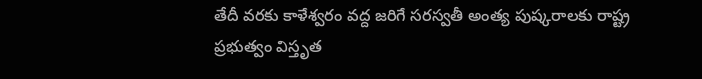తేదీ వరకు కాళేశ్వరం వద్ద జరిగే సరస్వతీ అంత్య పుష్కరాలకు రాష్ట్ర ప్రభుత్వం విస్తృత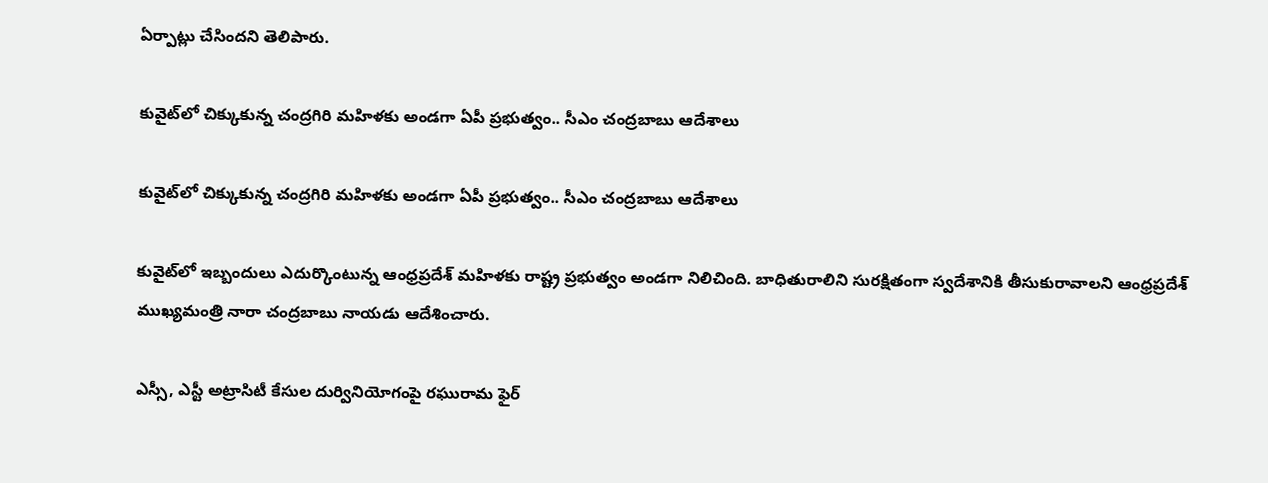ఏర్పాట్లు చేసిందని తెలిపారు.

కువైట్‌లో చిక్కుకున్న చంద్రగిరి మహిళకు అండగా ఏపీ ప్రభుత్వం.. సీఎం చంద్రబాబు ఆదేశాలు

కువైట్‌లో చిక్కుకున్న చంద్రగిరి మహిళకు అండగా ఏపీ ప్రభుత్వం.. సీఎం చంద్రబాబు ఆదేశాలు

కువైట్‌లో ఇబ్బందులు ఎదుర్కొంటున్న ఆంధ్రప్రదేశ్ మహిళకు రాష్ట్ర ప్రభుత్వం అండగా నిలిచింది. బాధితురాలిని సురక్షితంగా స్వదేశానికి తీసుకురావాలని ఆంధ్రప్రదేశ్ ముఖ్యమంత్రి నారా చంద్రబాబు నాయడు ఆదేశించారు.

ఎస్సీ, ఎస్టీ అట్రాసిటీ కేసుల దుర్వినియోగంపై రఘురామ ఫైర్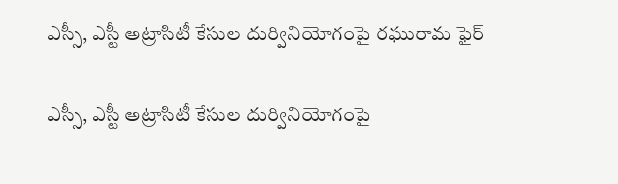ఎస్సీ, ఎస్టీ అట్రాసిటీ కేసుల దుర్వినియోగంపై రఘురామ ఫైర్

ఎస్సీ, ఎస్టీ అట్రాసిటీ కేసుల దుర్వినియోగంపై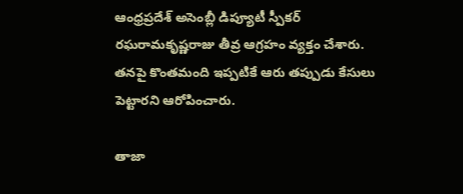ఆంధ్రప్రదేశ్ అసెంబ్లీ డిప్యూటీ స్పీకర్ రఘరామకృష్ణరాజు తీవ్ర ఆగ్రహం వ్యక్తం చేశారు. తనపై కొంతమంది ఇప్పటికే ఆరు తప్పుడు కేసులు పెట్టారని ఆరోపించారు.

తాజా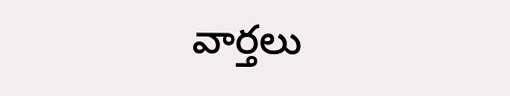వార్తలు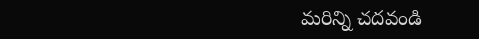మరిన్ని చదవండి